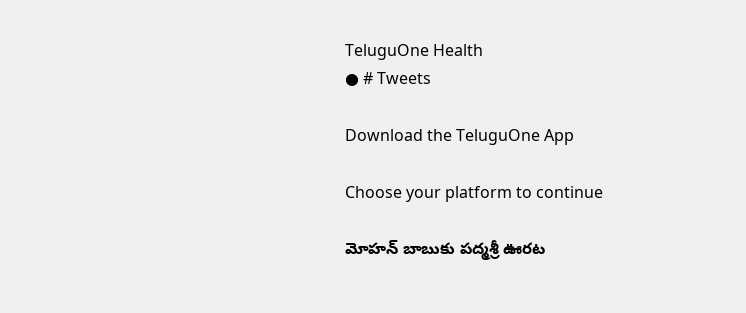TeluguOne Health
● # Tweets

Download the TeluguOne App

Choose your platform to continue

మోహన్ బాబుకు పద్మశ్రీ ఊరట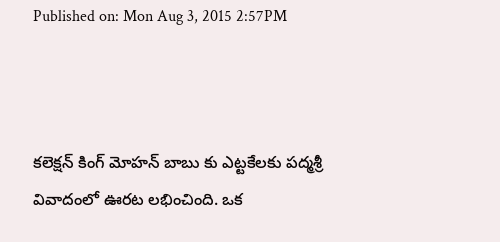Published on: Mon Aug 3, 2015 2:57PM



కలెక్షన్ కింగ్ మోహన్ బాబు కు ఎట్టకేలకు పద్మశ్రీ వివాదంలో ఊరట లభించింది. ఒక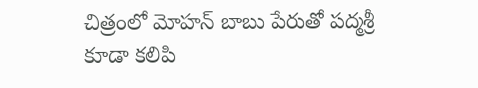చిత్రంలో మోహన్ బాబు పేరుతో పద్మశ్రీ కూడా కలిపి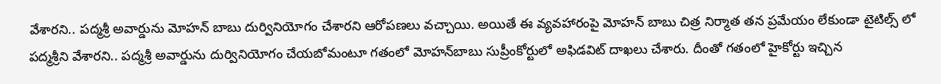వేశారని.. పద్మశ్రీ అవార్డును మోహన్ బాబు దుర్వినియోగం చేశారని ఆరోపణలు వచ్చాయి. అయితే ఈ వ్యవహారంపై మోహన్ బాబు చిత్ర నిర్మాత తన ప్రమేయం లేకుండా టైటిల్స్ లో పద్మశ్రీని వేశారని.. పద్మశ్రీ అవార్డును దుర్వినియోగం చేయబోమంటూ గతంలో మోహన్‌బాబు సుప్రీంకోర్టులో అఫిడవిట్‌ దాఖలు చేశారు. దీంతో గతంలో హైకోర్టు ఇచ్చిన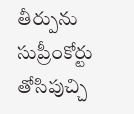తీర్పును సుప్రీంకోర్టు తోసిపుచ్చి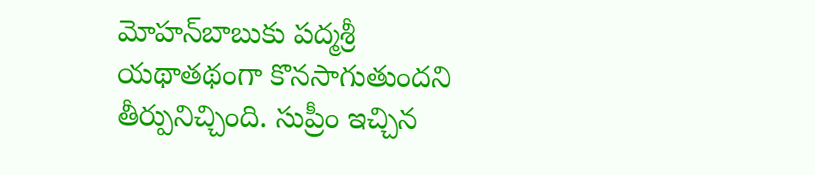మోహన్‌బాబుకు పద్మశ్రీ యథాతథంగా కొనసాగుతుందని తీర్పునిచ్చింది. సుప్రీం ఇచ్చిన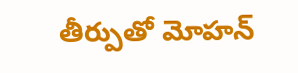తీర్పుతో మోహన్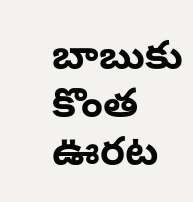బాబుకు కొంత ఊరట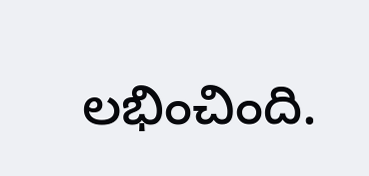లభించింది.